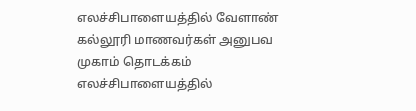எலச்சிபாளையத்தில் வேளாண் கல்லூரி மாணவர்கள் அனுபவ முகாம் தொடக்கம்
எலச்சிபாளையத்தில்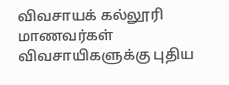விவசாயக் கல்லூரி மாணவர்கள் விவசாயிகளுக்கு புதிய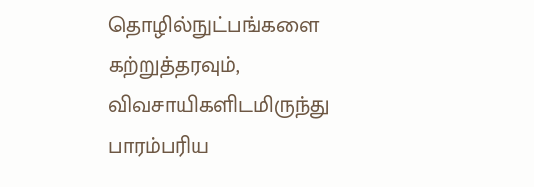தொழில்நுட்பங்களை கற்றுத்தரவும், விவசாயிகளிடமிருந்து பாரம்பரிய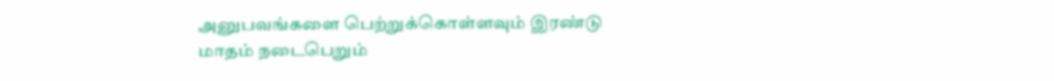அனுபவங்களை பெற்றுக்கொள்ளவும் இரண்டு மாதம் நடைபெறும்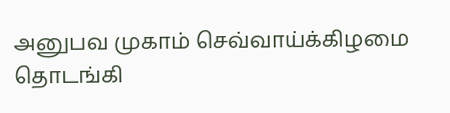அனுபவ முகாம் செவ்வாய்க்கிழமை தொடங்கி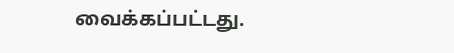வைக்கப்பட்டது.